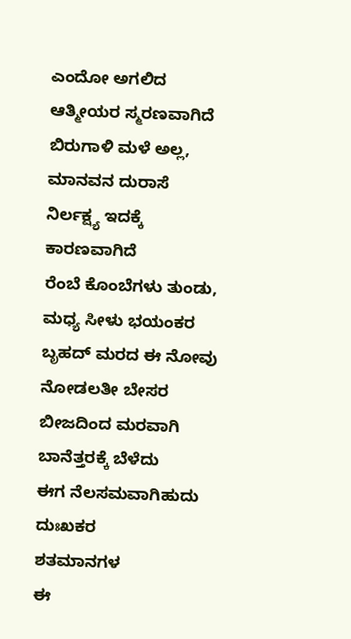ಎಂದೋ ಅಗಲಿದ ಆತ್ಮೀಯರ ಸ್ಮರಣವಾಗಿದೆ
ಬಿರುಗಾಳಿ ಮಳೆ ಅಲ್ಲ, ಮಾನವನ ದುರಾಸೆ
ನಿರ್ಲಕ್ಷ್ಯ ಇದಕ್ಕೆ ಕಾರಣವಾಗಿದೆ
ರೆಂಬೆ ಕೊಂಬೆಗಳು ತುಂಡು, ಮಧ್ಯ ಸೀಳು ಭಯಂಕರ
ಬೃಹದ್ ಮರದ ಈ ನೋವು ನೋಡಲತೀ ಬೇಸರ
ಬೀಜದಿಂದ ಮರವಾಗಿ ಬಾನೆತ್ತರಕ್ಕೆ ಬೆಳೆದು
ಈಗ ನೆಲಸಮವಾಗಿಹುದು ದುಃಖಕರ
ಶತಮಾನಗಳ
ಈ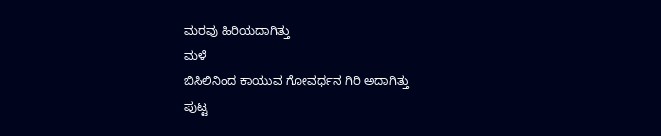ಮರವು ಹಿರಿಯದಾಗಿತ್ತು
ಮಳೆ
ಬಿಸಿಲಿನಿಂದ ಕಾಯುವ ಗೋವರ್ಧನ ಗಿರಿ ಅದಾಗಿತ್ತು
ಪುಟ್ಟ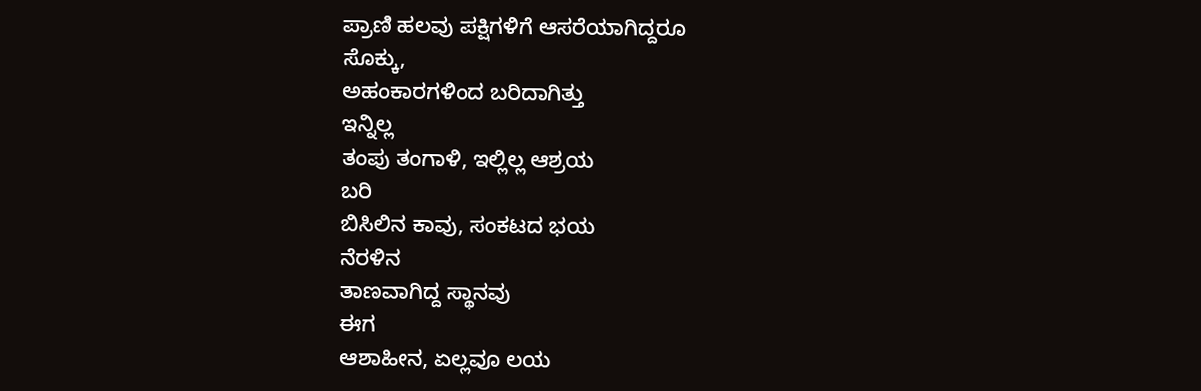ಪ್ರಾಣಿ ಹಲವು ಪಕ್ಷಿಗಳಿಗೆ ಆಸರೆಯಾಗಿದ್ದರೂ
ಸೊಕ್ಕು,
ಅಹಂಕಾರಗಳಿಂದ ಬರಿದಾಗಿತ್ತು
ಇನ್ನಿಲ್ಲ
ತಂಪು ತಂಗಾಳಿ, ಇಲ್ಲಿಲ್ಲ ಆಶ್ರಯ
ಬರಿ
ಬಿಸಿಲಿನ ಕಾವು, ಸಂಕಟದ ಭಯ
ನೆರಳಿನ
ತಾಣವಾಗಿದ್ದ ಸ್ಥಾನವು
ಈಗ
ಆಶಾಹೀನ, ಏಲ್ಲವೂ ಲಯ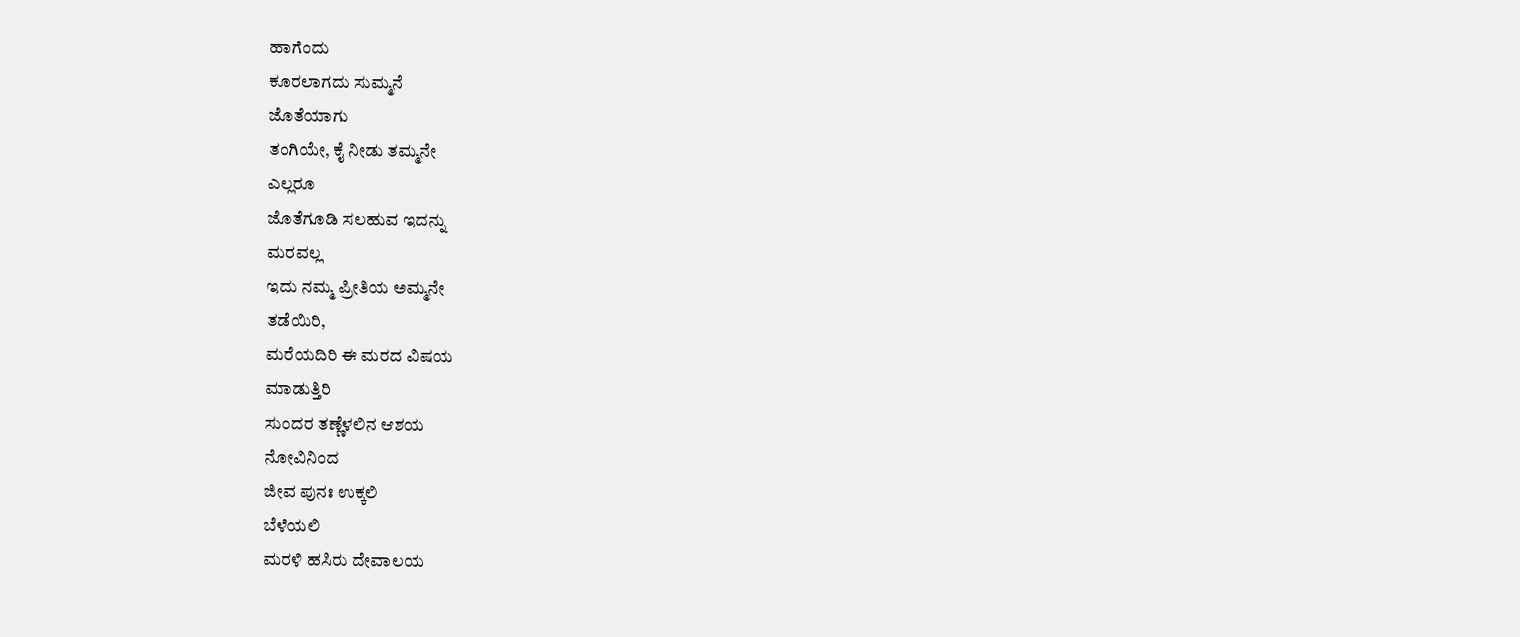ಹಾಗೆಂದು
ಕೂರಲಾಗದು ಸುಮ್ಮನೆ
ಜೊತೆಯಾಗು
ತಂಗಿಯೇ, ಕೈ ನೀಡು ತಮ್ಮನೇ
ಎಲ್ಲರೂ
ಜೊತೆಗೂಡಿ ಸಲಹುವ ಇದನ್ನು
ಮರವಲ್ಲ
ಇದು ನಮ್ಮ ಪ್ರೀತಿಯ ಅಮ್ಮನೇ
ತಡೆಯಿರಿ,
ಮರೆಯದಿರಿ ಈ ಮರದ ವಿಷಯ
ಮಾಡುತ್ತಿರಿ
ಸುಂದರ ತಣ್ಣೆಳಲಿನ ಆಶಯ
ನೋವಿನಿಂದ
ಜೀವ ಪುನಃ ಉಕ್ಕಲಿ
ಬೆಳೆಯಲಿ
ಮರಳಿ ಹಸಿರು ದೇವಾಲಯ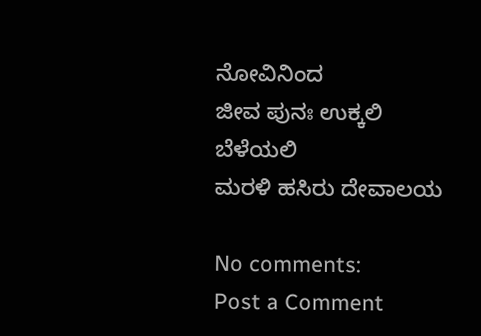ನೋವಿನಿಂದ
ಜೀವ ಪುನಃ ಉಕ್ಕಲಿ
ಬೆಳೆಯಲಿ
ಮರಳಿ ಹಸಿರು ದೇವಾಲಯ

No comments:
Post a Comment